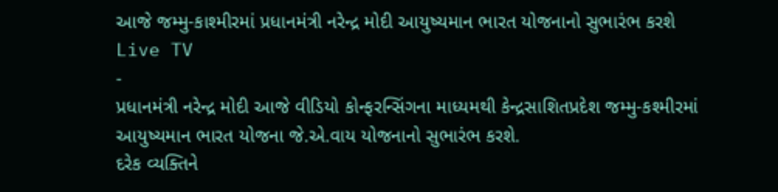આજે જમ્મુ-કાશ્મીરમાં પ્રધાનમંત્રી નરેન્દ્ર મોદી આયુષ્યમાન ભારત યોજનાનો સુભારંભ કરશે
Live TV
-
પ્રધાનમંત્રી નરેન્દ્ર મોદી આજે વીડિયો કોન્ફરન્સિંગના માધ્યમથી કેન્દ્રસાશિતપ્રદેશ જમ્મુ-કશ્મીરમાં આયુષ્યમાન ભારત યોજના જે.એ.વાય યોજનાનો સુભારંભ કરશે.
દરેક વ્યક્તિને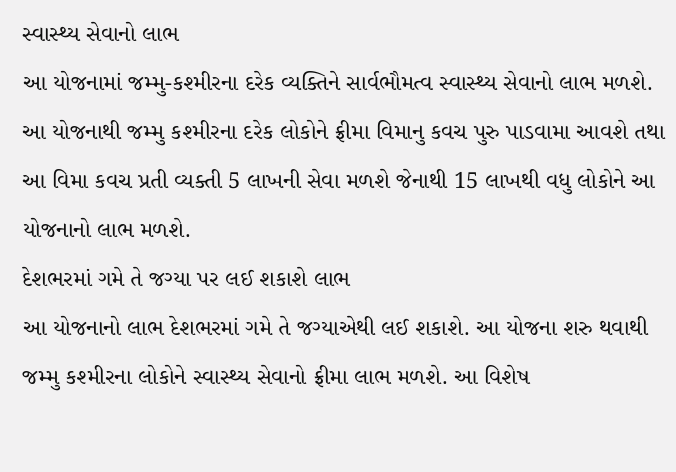સ્વાસ્થ્ય સેવાનો લાભ
આ યોજનામાં જમ્મુ-કશ્મીરના દરેક વ્યક્તિને સાર્વભૌમત્વ સ્વાસ્થ્ય સેવાનો લાભ મળશે. આ યોજનાથી જમ્મુ કશ્મીરના દરેક લોકોને ફ્રીમા વિમાનુ કવચ પુરુ પાડવામા આવશે તથા આ વિમા કવચ પ્રતી વ્યક્તી 5 લાખની સેવા મળશે જેનાથી 15 લાખથી વધુ લોકોને આ યોજનાનો લાભ મળશે.
દેશભરમાં ગમે તે જગ્યા પર લઈ શકાશે લાભ
આ યોજનાનો લાભ દેશભરમાં ગમે તે જગ્યાએથી લઈ શકાશે. આ યોજના શરુ થવાથી જમ્મુ કશ્મીરના લોકોને સ્વાસ્થ્ય સેવાનો ફ્રીમા લાભ મળશે. આ વિશેષ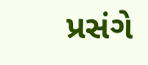પ્રસંગે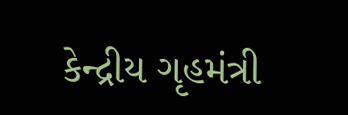કેન્દ્રીય ગૃહમંત્રી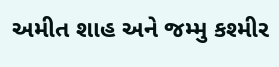અમીત શાહ અને જમ્મુ કશ્મીર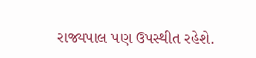રાજ્યપાલ પણ ઉપસ્થીત રહેશે.